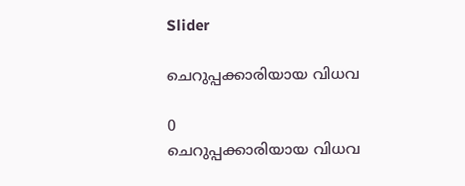Slider

ചെറുപ്പക്കാരിയായ വിധവ

0
ചെറുപ്പക്കാരിയായ വിധവ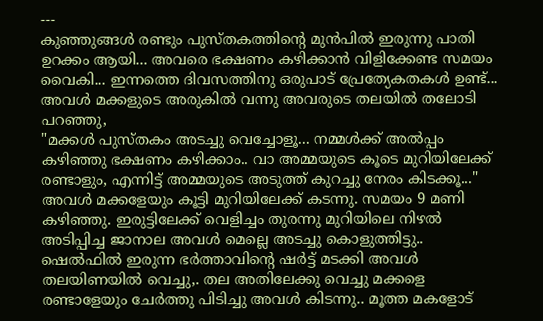---
കുഞ്ഞുങ്ങൾ രണ്ടും പുസ്തകത്തിന്റെ മുൻപിൽ ഇരുന്നു പാതി ഉറക്കം ആയി... അവരെ ഭക്ഷണം കഴിക്കാൻ വിളിക്കേണ്ട സമയം വൈകി... ഇന്നത്തെ ദിവസത്തിനു ഒരുപാട് പ്രേത്യേകതകൾ ഉണ്ട്... അവൾ മക്കളുടെ അരുകിൽ വന്നു അവരുടെ തലയിൽ തലോടി പറഞ്ഞു,
"മക്കൾ പുസ്തകം അടച്ചു വെച്ചോളൂ... നമ്മൾക്ക് അൽപ്പം കഴിഞ്ഞു ഭക്ഷണം കഴിക്കാം.. വാ അമ്മയുടെ കൂടെ മുറിയിലേക്ക് രണ്ടാളും, എന്നിട്ട് അമ്മയുടെ അടുത്ത് കുറച്ചു നേരം കിടക്കൂ..."
അവൾ മക്കളേയും കൂട്ടി മുറിയിലേക്ക് കടന്നു. സമയം 9 മണി കഴിഞ്ഞു. ഇരുട്ടിലേക്ക് വെളിച്ചം തുരന്നു മുറിയിലെ നിഴൽ അടിപ്പിച്ച ജാനാല അവൾ മെല്ലെ അടച്ചു കൊളുത്തിട്ടു..
ഷെൽഫിൽ ഇരുന്ന ഭർത്താവിന്റെ ഷർട്ട്‌ മടക്കി അവൾ തലയിണയിൽ വെച്ചു,. തല അതിലേക്കു വെച്ചു മക്കളെ രണ്ടാളേയും ചേർത്തു പിടിച്ചു അവൾ കിടന്നു.. മൂത്ത മകളോട്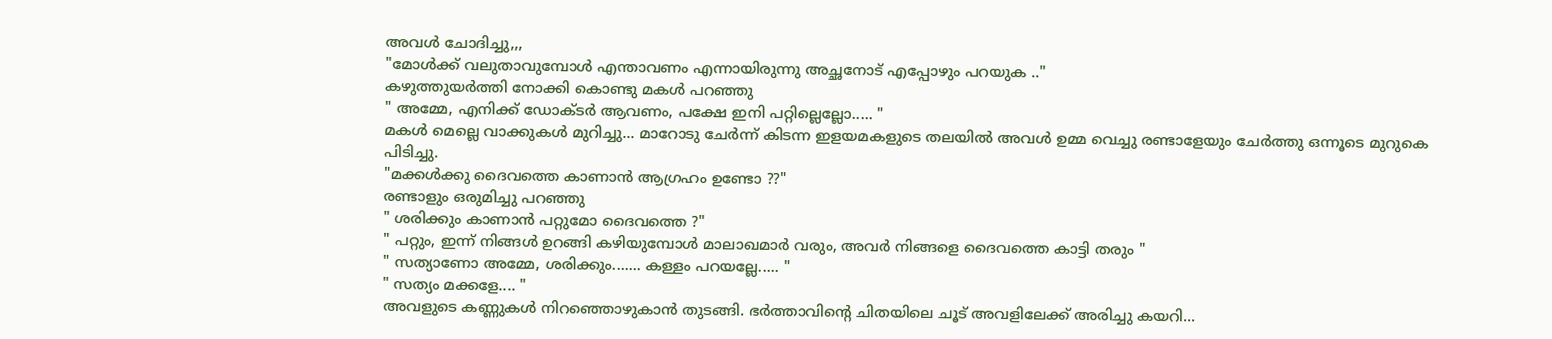അവൾ ചോദിച്ചു,,,
"മോൾക്ക്‌ വലുതാവുമ്പോൾ എന്താവണം എന്നായിരുന്നു അച്ഛനോട് എപ്പോഴും പറയുക .."
കഴുത്തുയർത്തി നോക്കി കൊണ്ടു മകൾ പറഞ്ഞു
" അമ്മേ, എനിക്ക് ഡോക്ടർ ആവണം, പക്ഷേ ഇനി പറ്റില്ലെല്ലോ..... "
മകൾ മെല്ലെ വാക്കുകൾ മുറിച്ചു... മാറോടു ചേർന്ന് കിടന്ന ഇളയമകളുടെ തലയിൽ അവൾ ഉമ്മ വെച്ചു രണ്ടാളേയും ചേർത്തു ഒന്നൂടെ മുറുകെ പിടിച്ചു.
"മക്കൾക്കു ദൈവത്തെ കാണാൻ ആഗ്രഹം ഉണ്ടോ ??"
രണ്ടാളും ഒരുമിച്ചു പറഞ്ഞു
" ശരിക്കും കാണാൻ പറ്റുമോ ദൈവത്തെ ?"
" പറ്റും, ഇന്ന്‌ നിങ്ങൾ ഉറങ്ങി കഴിയുമ്പോൾ മാലാഖമാർ വരും, അവർ നിങ്ങളെ ദൈവത്തെ കാട്ടി തരും "
" സത്യാണോ അമ്മേ, ശരിക്കും....... കള്ളം പറയല്ലേ..... "
" സത്യം മക്കളേ.... "
അവളുടെ കണ്ണുകൾ നിറഞ്ഞൊഴുകാൻ തുടങ്ങി. ഭർത്താവിന്റെ ചിതയിലെ ചൂട് അവളിലേക്ക് അരിച്ചു കയറി...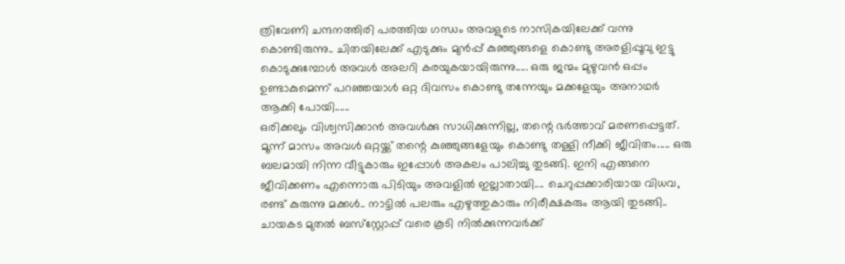ത്രിവേണി ചന്ദനത്തിരി പരത്തിയ ഗന്ധം അവളുടെ നാസികയിലേക്ക് വന്നു കൊണ്ടിരുന്നു.. ചിതയിലേക്ക് എടുക്കും മുൻപ്പ് കുഞ്ഞുങ്ങളെ കൊണ്ടു അരളിപ്പൂവു ഇട്ടു കൊടുക്കുമ്പോൾ അവൾ അലറി കരയുകയായിരുന്നു..... ഒരു ജന്മം മുഴുവൻ ഒപ്പം ഉണ്ടാകുമെന്ന് പറഞ്ഞയാൾ ഒറ്റ ദിവസം കൊണ്ടു തന്നേയും മക്കളേയും അനാഥർ ആക്കി പോയി......
ഒരിക്കലും വിശ്വസിക്കാൻ അവൾക്കു സാധിക്കുന്നില്ല, തന്റെ ഭർത്താവ് മരണപ്പെട്ടത്. മൂന്ന് മാസം അവൾ ഒറ്റയ്ക്ക് തന്റെ കുഞ്ഞുങ്ങളേയും കൊണ്ടു തള്ളി നീക്കി ജീവിതം..... ഒരു ബലമായി നിന്ന വീട്ടുകാരും ഇപ്പോൾ അകലം പാലിച്ചു തുടങ്ങി. ഇനി എങ്ങനെ ജീവിക്കണം എന്നൊരു പിടിയും അവളിൽ ഇല്ലാതായി.... ചെറുപ്പക്കാരിയായ വിധവ, രണ്ട് കുരുന്നു മക്കൾ.. നാട്ടിൽ പലരും എഴുത്തുകാരും നിരീക്ഷകരും ആയി തുടങ്ങി.. ചായകട മുതൽ ബസ്‌സ്റ്റോപ്പ് വരെ കൂടി നിൽക്കുന്നവർക്ക്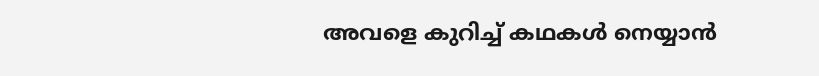അവളെ കുറിച്ച് കഥകൾ നെയ്യാൻ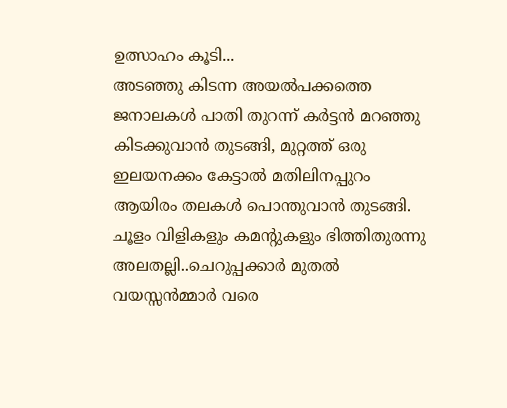ഉത്സാഹം കൂടി...
അടഞ്ഞു കിടന്ന അയൽപക്കത്തെ ജനാലകൾ പാതി തുറന്ന് കർട്ടൻ മറഞ്ഞു കിടക്കുവാൻ തുടങ്ങി, മുറ്റത്ത്‌ ഒരു ഇലയനക്കം കേട്ടാൽ മതിലിനപ്പുറം ആയിരം തലകൾ പൊന്തുവാൻ തുടങ്ങി. ചൂളം വിളികളും കമന്റുകളും ഭിത്തിതുരന്നു അലതല്ലി..ചെറുപ്പക്കാർ മുതൽ വയസ്സൻമ്മാർ വരെ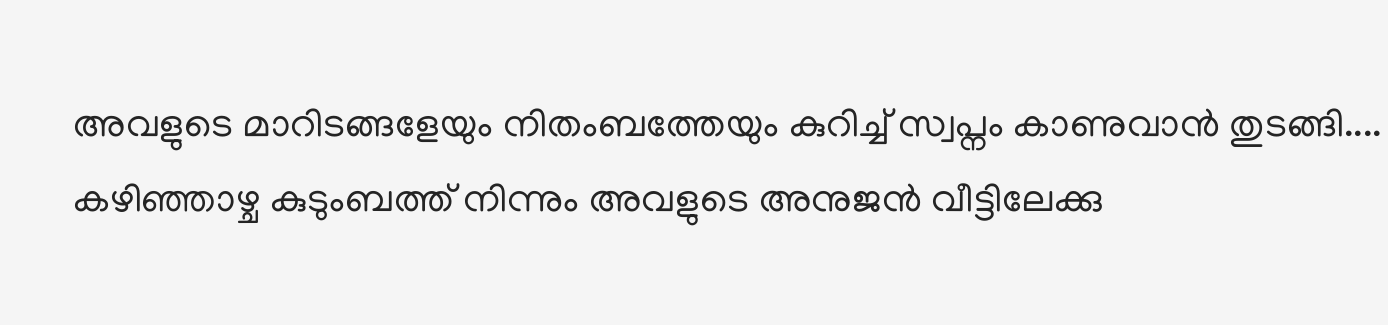അവളുടെ മാറിടങ്ങളേയും നിതംബത്തേയും കുറിച്ച് സ്വപ്നം കാണുവാൻ തുടങ്ങി....
കഴിഞ്ഞാഴ്ച കുടുംബത്ത് നിന്നും അവളുടെ അനുജൻ വീട്ടിലേക്കു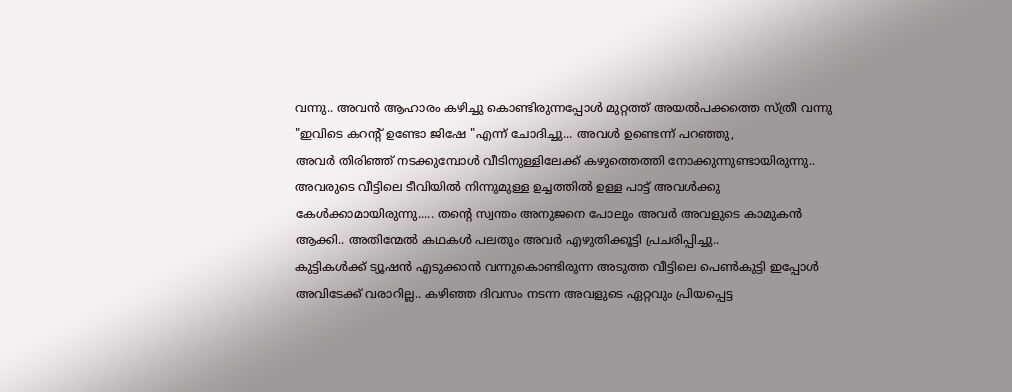വന്നു.. അവൻ ആഹാരം കഴിച്ചു കൊണ്ടിരുന്നപ്പോൾ മുറ്റത്ത്‌ അയൽപക്കത്തെ സ്ത്രീ വന്നു "ഇവിടെ കറന്റ്‌ ഉണ്ടോ ജിഷേ "എന്ന് ചോദിച്ചു... അവൾ ഉണ്ടെന്ന് പറഞ്ഞു,
അവർ തിരിഞ്ഞ് നടക്കുമ്പോൾ വീടിനുള്ളിലേക്ക് കഴുത്തെത്തി നോക്കുന്നുണ്ടായിരുന്നു.. അവരുടെ വീട്ടിലെ ടീവിയിൽ നിന്നുമുള്ള ഉച്ചത്തിൽ ഉള്ള പാട്ട് അവൾക്കു കേൾക്കാമായിരുന്നു..... തന്റെ സ്വന്തം അനുജനെ പോലും അവർ അവളുടെ കാമുകൻ ആക്കി.. അതിന്മേൽ കഥകൾ പലതും അവർ എഴുതിക്കൂട്ടി പ്രചരിപ്പിച്ചു..
കുട്ടികൾക്ക് ട്യൂഷൻ എടുക്കാൻ വന്നുകൊണ്ടിരുന്ന അടുത്ത വീട്ടിലെ പെൺകുട്ടി ഇപ്പോൾ അവിടേക്ക് വരാറില്ല.. കഴിഞ്ഞ ദിവസം നടന്ന അവളുടെ ഏറ്റവും പ്രിയപ്പെട്ട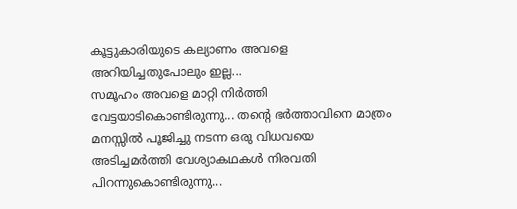കൂട്ടുകാരിയുടെ കല്യാണം അവളെ അറിയിച്ചതുപോലും ഇല്ല...
സമൂഹം അവളെ മാറ്റി നിർത്തി വേട്ടയാടികൊണ്ടിരുന്നു... തന്റെ ഭർത്താവിനെ മാത്രം മനസ്സിൽ പൂജിച്ചു നടന്ന ഒരു വിധവയെ അടിച്ചമർത്തി വേശ്യാകഥകൾ നിരവതി പിറന്നുകൊണ്ടിരുന്നു...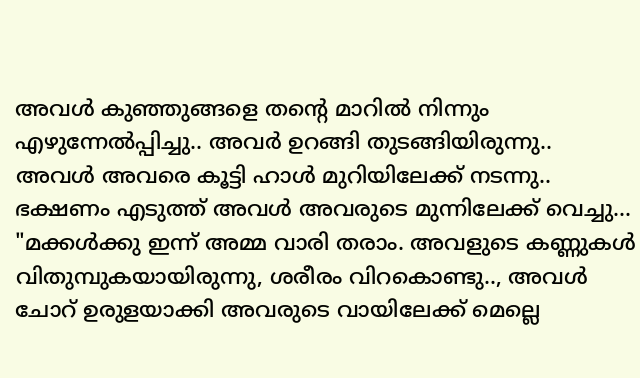അവൾ കുഞ്ഞുങ്ങളെ തന്റെ മാറിൽ നിന്നും എഴുന്നേൽപ്പിച്ചു.. അവർ ഉറങ്ങി തുടങ്ങിയിരുന്നു.. അവൾ അവരെ കൂട്ടി ഹാൾ മുറിയിലേക്ക് നടന്നു.. ഭക്ഷണം എടുത്ത് അവൾ അവരുടെ മുന്നിലേക്ക്‌ വെച്ചു...
"മക്കൾക്കു ഇന്ന്‌ അമ്മ വാരി തരാം. അവളുടെ കണ്ണുകൾ വിതുമ്പുകയായിരുന്നു, ശരീരം വിറകൊണ്ടു.., അവൾ ചോറ് ഉരുളയാക്കി അവരുടെ വായിലേക്ക് മെല്ലെ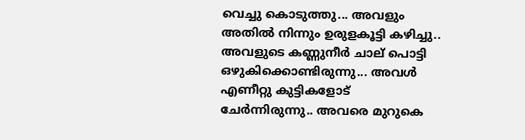വെച്ചു കൊടുത്തു... അവളും അതിൽ നിന്നും ഉരുളകൂട്ടി കഴിച്ചു.. അവളുടെ കണ്ണുനീർ ചാല് പൊട്ടി ഒഴുകിക്കൊണ്ടിരുന്നു... അവൾ എണീറ്റു കുട്ടികളോട് ചേർന്നിരുന്നു.. അവരെ മുറുകെ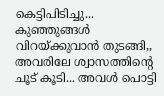കെട്ടിപിടിച്ചു... കുഞ്ഞുങ്ങൾ വിറയ്ക്കുവാൻ തുടങ്ങി,, അവരിലേ ശ്വാസത്തിന്റെ ചൂട് കൂടി... അവൾ പൊട്ടി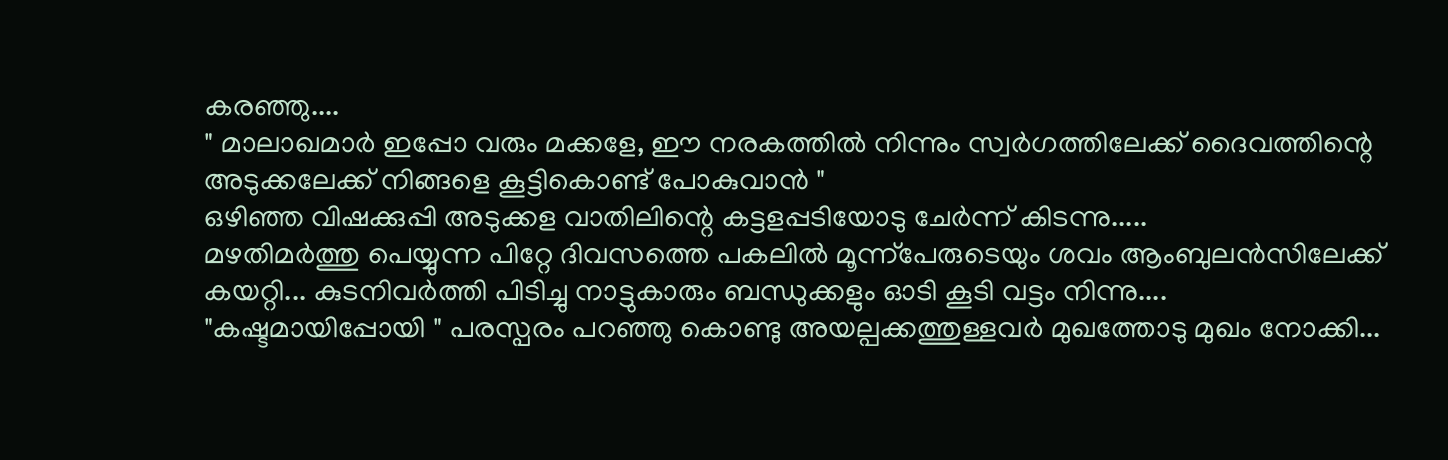കരഞ്ഞു....
" മാലാഖമാർ ഇപ്പോ വരും മക്കളേ, ഈ നരകത്തിൽ നിന്നും സ്വർഗത്തിലേക്ക് ദൈവത്തിന്റെ അടുക്കലേക്ക് നിങ്ങളെ കൂട്ടികൊണ്ട് പോകുവാൻ "
ഒഴിഞ്ഞ വിഷക്കുപ്പി അടുക്കള വാതിലിന്റെ കട്ടളപ്പടിയോടു ചേർന്ന് കിടന്നു.....
മഴതിമർത്തു പെയ്യുന്ന പിറ്റേ ദിവസത്തെ പകലിൽ മൂന്ന്പേരുടെയും ശവം ആംബുലൻസിലേക്ക് കയറ്റി... കുടനിവർത്തി പിടിച്ചു നാട്ടുകാരും ബന്ധുക്കളും ഓടി കൂടി വട്ടം നിന്നു....
"കഷ്ടമായിപ്പോയി " പരസ്പരം പറഞ്ഞു കൊണ്ടു അയല്പക്കത്തുള്ളവർ മുഖത്തോടു മുഖം നോക്കി...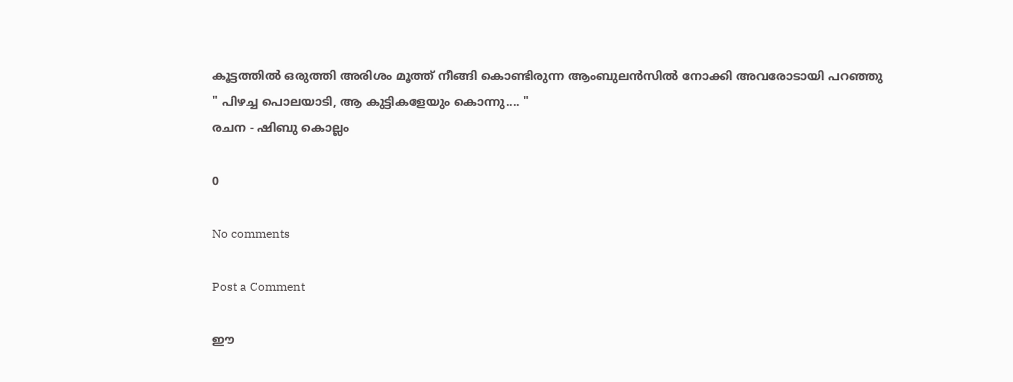കൂട്ടത്തിൽ ഒരുത്തി അരിശം മൂത്ത് നീങ്ങി കൊണ്ടിരുന്ന ആംബുലൻസിൽ നോക്കി അവരോടായി പറഞ്ഞു
" പിഴച്ച പൊലയാടി, ആ കുട്ടികളേയും കൊന്നു.... "
രചന - ഷിബു കൊല്ലം

0

No comments

Post a Comment

ഈ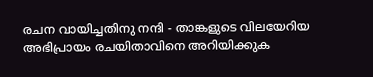രചന വായിച്ചതിനു നന്ദി - താങ്കളുടെ വിലയേറിയ അഭിപ്രായം രചയിതാവിനെ അറിയിക്കുക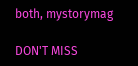both, mystorymag

DON'T MISS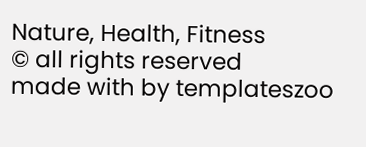Nature, Health, Fitness
© all rights reserved
made with by templateszoo